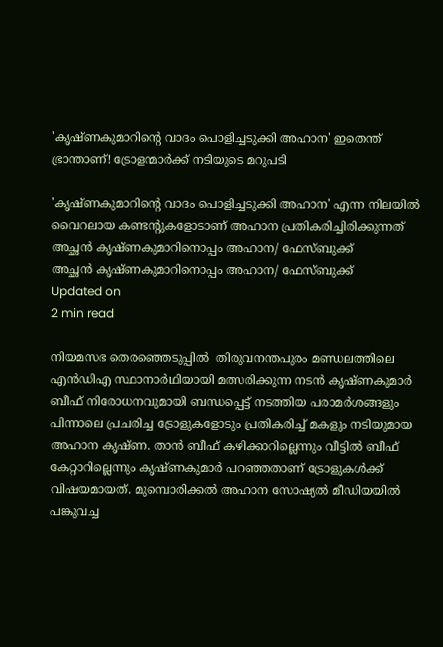'കൃഷ്ണകുമാറിന്റെ വാദം പൊളിച്ചടുക്കി അഹാന' ഇതെന്ത് ഭ്രാന്താണ്! ട്രോളന്മാർക്ക് നടിയുടെ മറുപടി

'കൃഷ്ണകുമാറിന്റെ വാദം പൊളിച്ചടുക്കി അഹാന' എന്ന നിലയിൽ വൈറലായ കണ്ടന്റുകളോടാണ് അഹാന പ്രതികരിച്ചിരിക്കുന്നത്
അച്ഛൻ കൃഷ്ണകുമാറിനൊപ്പം അഹാന/ ഫേസ്ബുക്ക്
അച്ഛൻ കൃഷ്ണകുമാറിനൊപ്പം അഹാന/ ഫേസ്ബുക്ക്
Updated on
2 min read

നിയമസഭ തെരഞ്ഞെടുപ്പിൽ  തിരുവനന്തപുരം മണ്ഡലത്തിലെ എൻഡിഎ സ്ഥാനാർഥിയായി മത്സരിക്കുന്ന നടൻ കൃഷ്ണകുമാർ ബീഫ് നിരോധനവുമായി ബന്ധപ്പെട്ട് നടത്തിയ പരാമർശങ്ങളും പിന്നാലെ പ്രചരിച്ച ട്രോളുകളോടും പ്രതികരിച്ച് മകളും നടിയുമായ അഹാന കൃഷ്ണ. താൻ ബീഫ് കഴിക്കാറില്ലെന്നും വീട്ടിൽ ബീഫ് കേറ്റാറില്ലെന്നും കൃഷ്ണകുമാർ പറഞ്ഞതാണ് ട്രോളുകൾക്ക് വിഷയമായത്. മുമ്പൊരിക്കൽ അഹാന സോഷ്യൽ മീഡിയയിൽ‌ പങ്കുവച്ച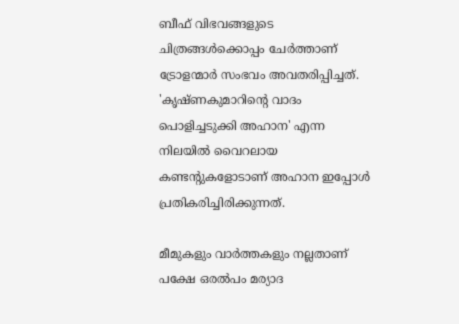ബീഫ് വിഭവങ്ങളുടെ ചിത്രങ്ങൾക്കൊപ്പം ചേർത്താണ് ട്രോളന്മാർ സംഭവം അവതരിപ്പിച്ചത്. 'കൃഷ്ണകുമാറിന്റെ വാദം പൊളിച്ചടുക്കി അഹാന' എന്ന നിലയിൽ വൈറലായ കണ്ടന്റുകളോടാണ് അഹാന ഇപ്പോൾ പ്രതികരിച്ചിരിക്കുന്നത്.

മീമുകളും വാർത്തകളും നല്ലതാണ് പക്ഷേ ഒരൽപം മര്യാദ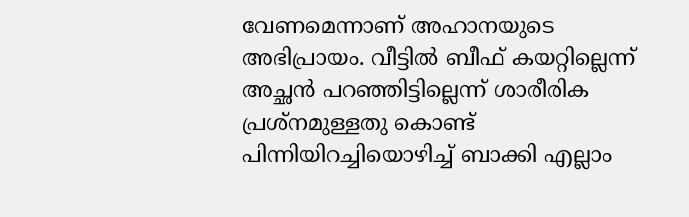വേണമെന്നാണ് അഹാനയുടെ അഭിപ്രായം. വീട്ടിൽ ബീഫ് കയറ്റില്ലെന്ന് അച്ഛൻ പറഞ്ഞിട്ടില്ലെന്ന് ശാരീരിക പ്രശ്നമുള്ളതു കൊണ്ട് പിന്നിയിറച്ചിയൊഴിച്ച് ബാക്കി എല്ലാം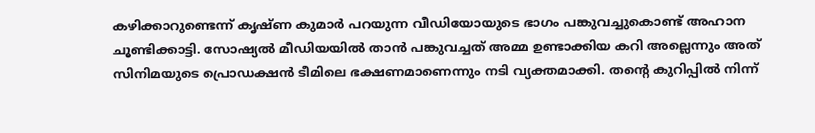കഴിക്കാറുണ്ടെന്ന് കൃഷ്ണ കുമാർ പറയുന്ന വീഡിയോയുടെ ഭാഗം പങ്കുവച്ചുകൊണ്ട് അഹാന ചൂണ്ടിക്കാട്ടി. സോഷ്യൽ മീഡിയയിൽ താൻ പങ്കുവച്ചത് അമ്മ ഉണ്ടാക്കിയ കറി അല്ലെന്നും അത്  സിനിമയുടെ പ്രൊഡക്ഷൻ ടീമിലെ ഭക്ഷണമാണെന്നും നടി വ്യക്തമാക്കി. തന്റെ കുറിപ്പിൽ നിന്ന്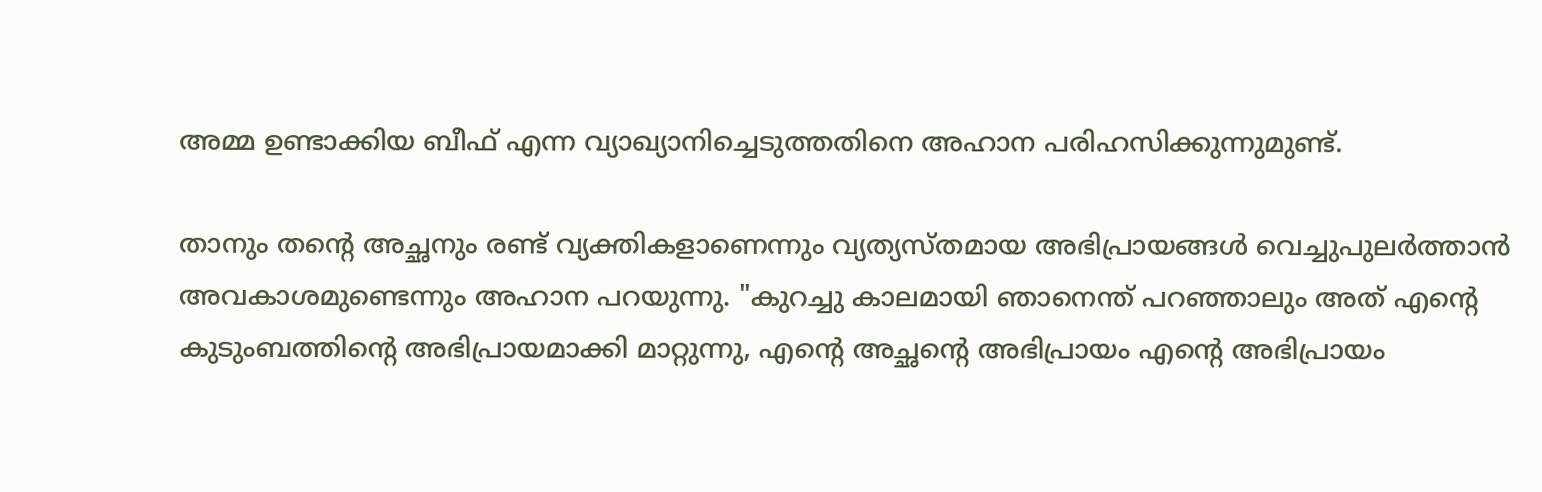അമ്മ ഉണ്ടാക്കിയ ബീഫ് എന്ന വ്യാഖ്യാനിച്ചെടുത്തതിനെ അഹാന പരിഹസിക്കുന്നുമുണ്ട്.

താനും തന്റെ അച്ഛനും രണ്ട് വ്യക്തികളാണെന്നും വ്യത്യസ്തമായ അഭിപ്രായങ്ങൾ വെച്ചുപുലർത്താൻ അവകാശമുണ്ടെന്നും അഹാന പറയുന്നു. "കുറച്ചു കാലമായി ഞാനെന്ത് പറഞ്ഞാലും അത് എന്റെ കുടുംബത്തിന്റെ അഭിപ്രായമാക്കി മാറ്റുന്നു, എന്റെ അച്ഛന്റെ അഭിപ്രായം എന്റെ അഭിപ്രായം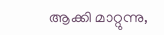ആക്കി മാറ്റുന്നു,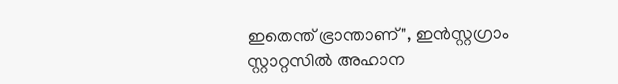ഇതെന്ത് ഭ്രാന്താണ്", ഇൻസ്റ്റഗ്രാം സ്റ്റാറ്റസിൽ‌ അഹാന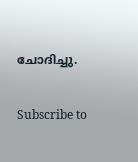ചോദിച്ചു.

Subscribe to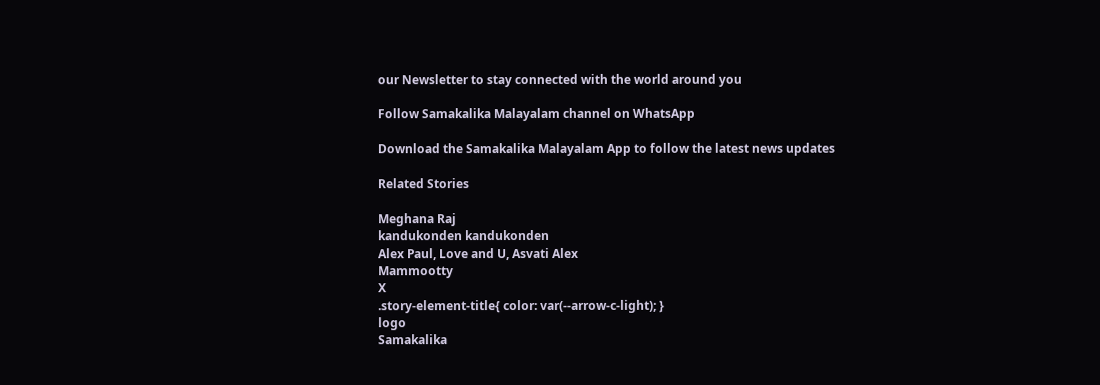our Newsletter to stay connected with the world around you

Follow Samakalika Malayalam channel on WhatsApp

Download the Samakalika Malayalam App to follow the latest news updates

Related Stories

Meghana Raj
kandukonden kandukonden
Alex Paul, Love and U, Asvati Alex
Mammootty
X
.story-element-title{ color: var(--arrow-c-light); }
logo
Samakalika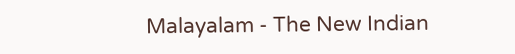Malayalam - The New Indian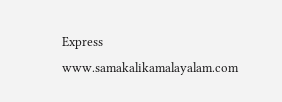Express
www.samakalikamalayalam.com